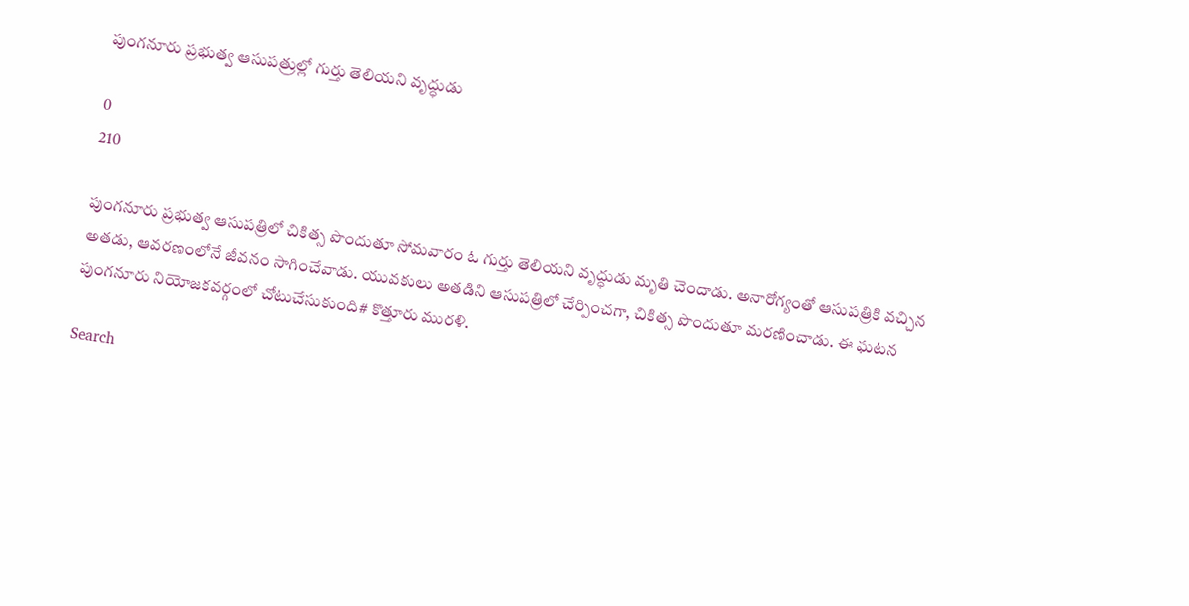పుంగనూరు ప్రభుత్వ ఆసుపత్రుల్లో గుర్తు తెలియని వృద్ధుడు

0
210

పుంగనూరు ప్రభుత్వ ఆసుపత్రిలో చికిత్స పొందుతూ సోమవారం ఓ గుర్తు తెలియని వృద్ధుడు మృతి చెందాడు. అనారోగ్యంతో ఆసుపత్రికి వచ్చిన అతడు, ఆవరణంలోనే జీవనం సాగించేవాడు. యువకులు అతడిని ఆసుపత్రిలో చేర్పించగా, చికిత్స పొందుతూ మరణించాడు. ఈ ఘటన పుంగనూరు నియోజకవర్గంలో చోటుచేసుకుంది# కొత్తూరు మురళి.

Search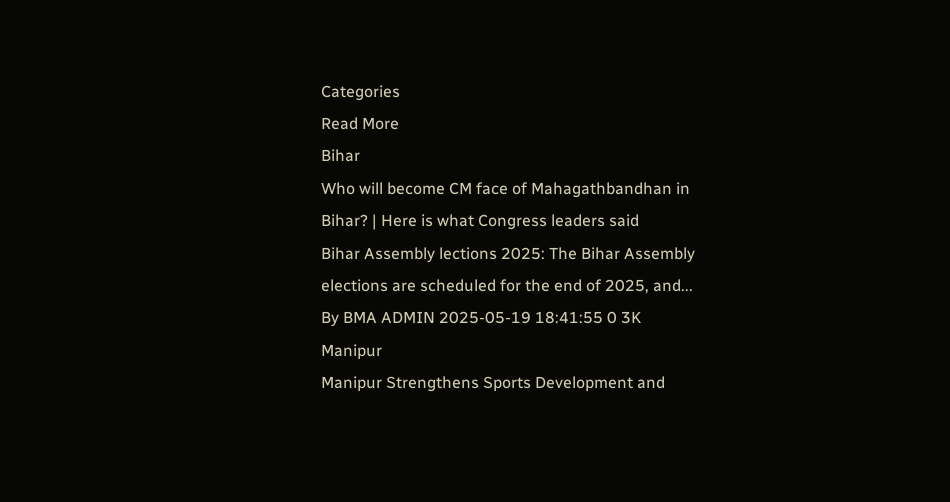Categories
Read More
Bihar
Who will become CM face of Mahagathbandhan in Bihar? | Here is what Congress leaders said
Bihar Assembly lections 2025: The Bihar Assembly elections are scheduled for the end of 2025, and...
By BMA ADMIN 2025-05-19 18:41:55 0 3K
Manipur
Manipur Strengthens Sports Development and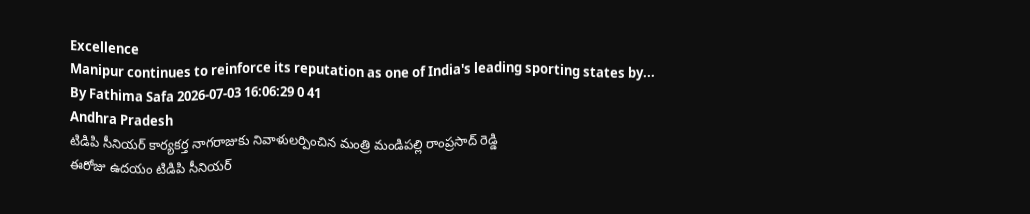Excellence
Manipur continues to reinforce its reputation as one of India's leading sporting states by...
By Fathima Safa 2026-07-03 16:06:29 0 41
Andhra Pradesh
టిడిపి సీనియర్ కార్యకర్త నాగరాజుకు నివాళులర్పించిన మంత్రి మండిపల్లి రాంప్రసాద్ రెడ్డి
ఈరోజు ఉదయం టిడిపి సీనియర్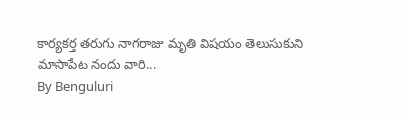కార్యకర్త తరుగు నాగరాజు మృతి విషయం తెలుసుకుని మాసాపేట నందు వారి...
By Benguluri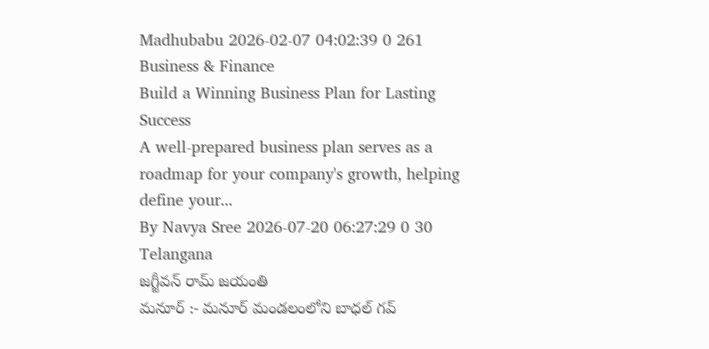Madhubabu 2026-02-07 04:02:39 0 261
Business & Finance
Build a Winning Business Plan for Lasting Success
A well-prepared business plan serves as a roadmap for your company's growth, helping define your...
By Navya Sree 2026-07-20 06:27:29 0 30
Telangana
జగ్జీవన్ రామ్ జయంతి
మనూర్ :- మనూర్ మండలంలోని బాధల్ గవ్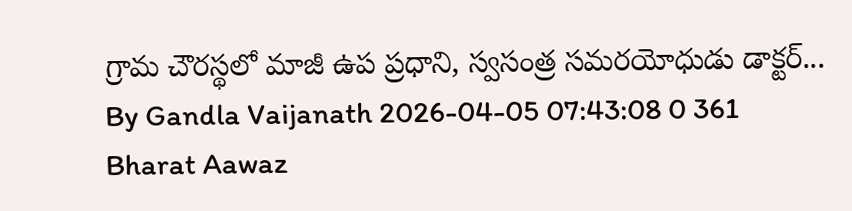గ్రామ చౌరస్థలో మాజీ ఉప ప్రధాని, స్వసంత్ర సమరయోధుడు డాక్టర్...
By Gandla Vaijanath 2026-04-05 07:43:08 0 361
Bharat Aawaz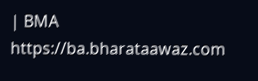| BMA https://ba.bharataawaz.com